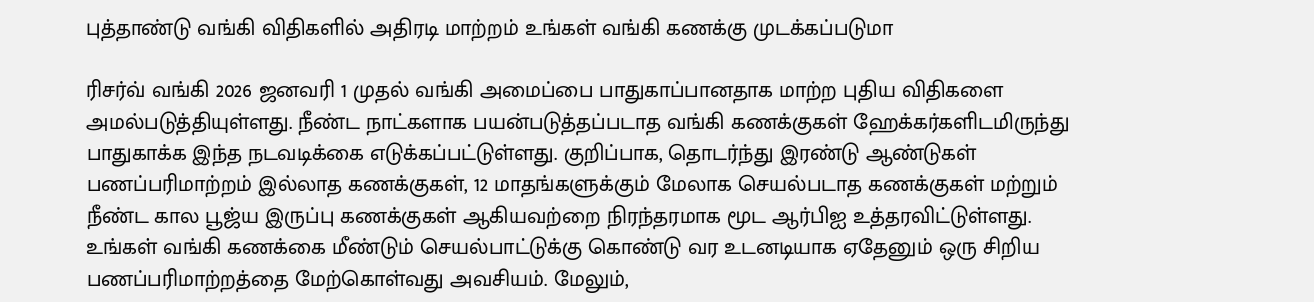புத்தாண்டு வங்கி விதிகளில் அதிரடி மாற்றம் உங்கள் வங்கி கணக்கு முடக்கப்படுமா

ரிசர்வ் வங்கி 2026 ஜனவரி 1 முதல் வங்கி அமைப்பை பாதுகாப்பானதாக மாற்ற புதிய விதிகளை அமல்படுத்தியுள்ளது. நீண்ட நாட்களாக பயன்படுத்தப்படாத வங்கி கணக்குகள் ஹேக்கர்களிடமிருந்து பாதுகாக்க இந்த நடவடிக்கை எடுக்கப்பட்டுள்ளது. குறிப்பாக, தொடர்ந்து இரண்டு ஆண்டுகள் பணப்பரிமாற்றம் இல்லாத கணக்குகள், 12 மாதங்களுக்கும் மேலாக செயல்படாத கணக்குகள் மற்றும் நீண்ட கால பூஜ்ய இருப்பு கணக்குகள் ஆகியவற்றை நிரந்தரமாக மூட ஆர்பிஐ உத்தரவிட்டுள்ளது.
உங்கள் வங்கி கணக்கை மீண்டும் செயல்பாட்டுக்கு கொண்டு வர உடனடியாக ஏதேனும் ஒரு சிறிய பணப்பரிமாற்றத்தை மேற்கொள்வது அவசியம். மேலும்,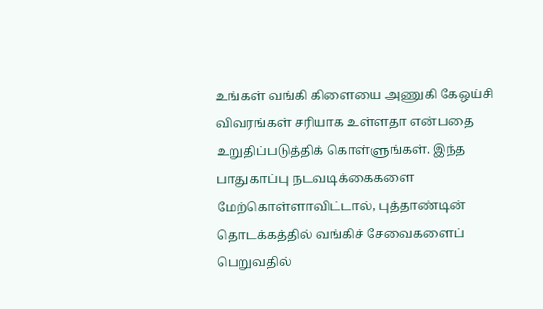உங்கள் வங்கி கிளையை அணுகி கேஒய்சி விவரங்கள் சரியாக உள்ளதா என்பதை உறுதிப்படுத்திக் கொள்ளுங்கள். இந்த பாதுகாப்பு நடவடிக்கைகளை மேற்கொள்ளாவிட்டால், புத்தாண்டின் தொடக்கத்தில் வங்கிச் சேவைகளைப் பெறுவதில்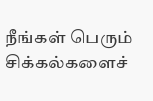நீங்கள் பெரும் சிக்கல்களைச்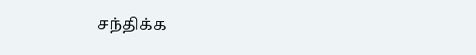சந்திக்க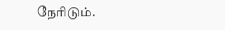நேரிடும்.